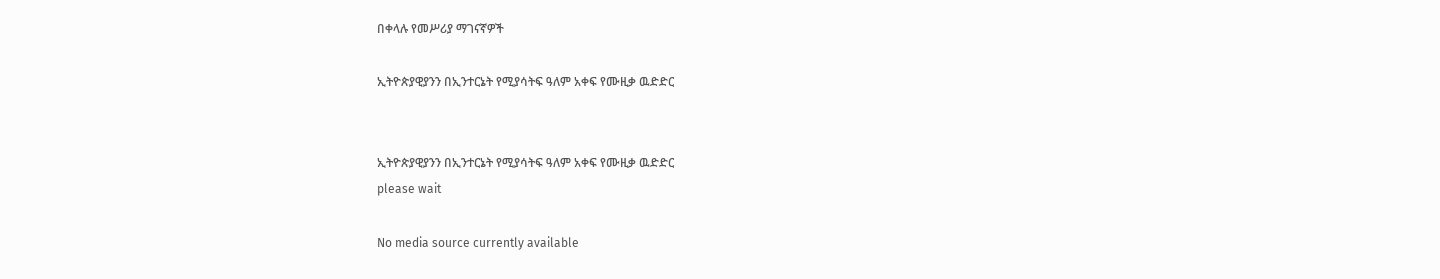በቀላሉ የመሥሪያ ማገናኛዎች

ኢትዮጵያዊያንን በኢንተርኔት የሚያሳትፍ ዓለም አቀፍ የሙዚቃ ዉድድር


ኢትዮጵያዊያንን በኢንተርኔት የሚያሳትፍ ዓለም አቀፍ የሙዚቃ ዉድድር
please wait

No media source currently available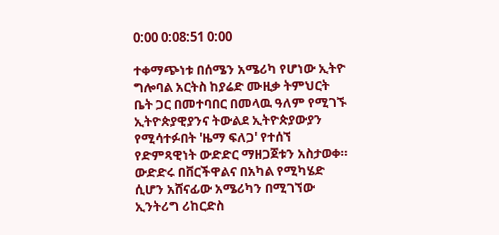0:00 0:08:51 0:00

ተቀማጭነቱ በሰሜን አሜሪካ የሆነው ኢትዮ ግሎባል አርትስ ከያሬድ ሙዚቃ ትምህርት ቤት ጋር በመተባበር በመላዉ ዓለም የሚገኙ ኢትዮጵያዊያንና ትውልደ ኢትዮጵያውያን የሚሳተፉበት 'ዜማ ፍለጋ' የተሰኘ የድምጻዊነት ውድድር ማዘጋጀቱን አስታወቀ። ውድድሩ በቨርችዋልና በአካል የሚካሄድ ሲሆን አሸናፊው አሜሪካን በሚገኘው ኢንትሪግ ሪከርድስ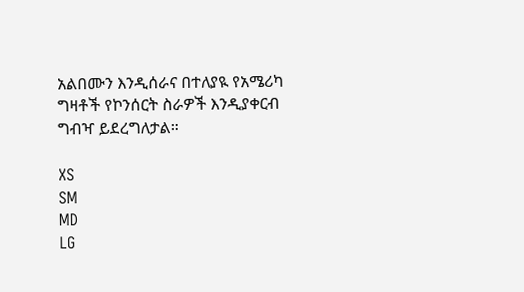አልበሙን እንዲሰራና በተለያዪ የአሜሪካ ግዛቶች የኮንሰርት ስራዎች እንዲያቀርብ ግብዣ ይደረግለታል።

XS
SM
MD
LG